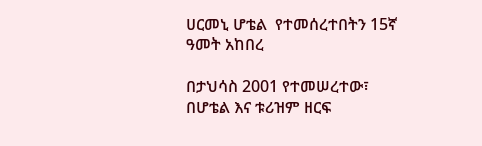ሀርመኒ ሆቴል  የተመሰረተበትን 15ኛ ዓመት አከበረ

በታህሳስ 2001 የተመሠረተው፣ በሆቴል እና ቱሪዝም ዘርፍ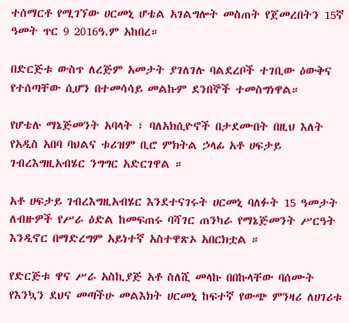ተሰማርቶ የሚገኘው ሀርመኒ ሆቴል አገልግሎት መስጠት የጀመረበትን 15ኛ ዓመት ጥር 9 2016ዓ.ም አከበረ።

በድርጅቱ ውስጥ ለረጅም አመታት ያገለገሉ ባልደረቦች ተገቢው ዕውቅና የተሰጣቸው ሲሆን በተመሳሳይ መልኩም ደንበኞች ተመስግነዋል።

የሆቴሉ ማኔጅመንት አባላት ፣ ባለአክሲዮኖች በታደሙበት በዚህ እለት የአዲስ አበባ ባህልና ቱሪዝም ቢሮ ምክትል ኃላፊ አቶ ሀፍታይ ገብረእግዚአብሄር ንግግር አድርገዋል ።

አቶ ሀፍታይ ገብረእግዚአብሄር እንደተናገሩት ሀርመኒ ባለፉት 15 ዓመታት ለብዙዎች የሥራ ዕድል ከመፍጠሩ ባሻገር ጠንካራ የማኔጅመንት ሥርዓት እንዲኖር በማድረግም አይነተኛ አስተዋጽኦ አበርክቷል ።

የድርጅቱ ዋና ሥራ አስኪያጅ አቶ ስለሺ መላኩ በበኩላቸው ባሰሙት የእንኳን ደህና መጣችሁ መልእክት ሀርመኒ ከፍተኛ የውጭ ምንዛሪ ለሀገሪቱ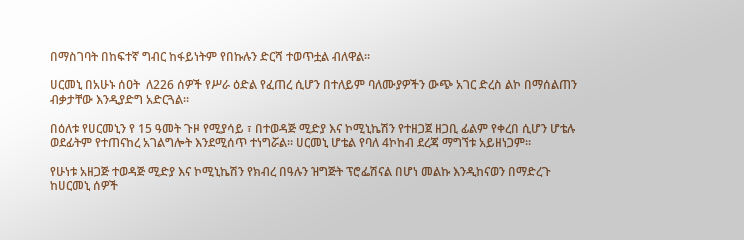በማስገባት በከፍተኛ ግብር ከፋይነትም የበኩሉን ድርሻ ተወጥቷል ብለዋል።

ሀርመኒ በአሁኑ ሰዐት  ለ226 ሰዎች የሥራ ዕድል የፈጠረ ሲሆን በተለይም ባለሙያዎችን ውጭ አገር ድረስ ልኮ በማሰልጠን ብቃታቸው እንዲያድግ አድርጓል።

በዕለቱ የሀርመኒን የ 15 ዓመት ጉዞ የሚያሳይ ፣ በተወዳጅ ሚድያ እና ኮሚኒኬሽን የተዘጋጀ ዘጋቢ ፊልም የቀረበ ሲሆን ሆቴሉ ወደፊትም የተጠናከረ አገልግሎት እንደሚሰጥ ተነግሯል። ሀርመኒ ሆቴል የባለ 4ኮከብ ደረጃ ማግኘቱ አይዘነጋም።

የሁነቱ አዘጋጅ ተወዳጅ ሚድያ እና ኮሚኒኬሽን የክብረ በዓሉን ዝግጅት ፕሮፌሽናል በሆነ መልኩ እንዲከናወን በማድረጉ ከሀርመኒ ሰዎች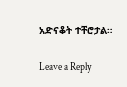አድናቆት ተቸሮታል።

Leave a Reply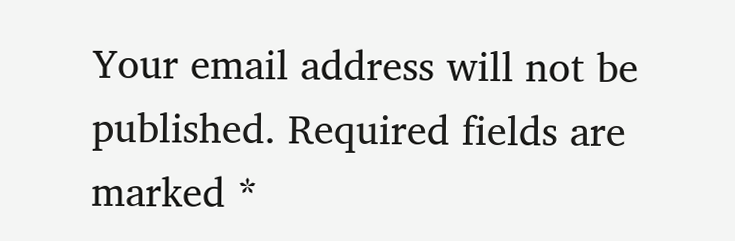Your email address will not be published. Required fields are marked *